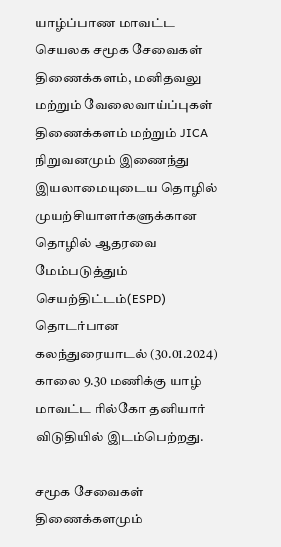யாழ்ப்பாண மாவட்ட செயலக சமூக சேவைகள் திணைக்களம், மனிதவலு மற்றும் வேலைவாய்ப்புகள் திணைக்களம் மற்றும் JICA நிறுவனமும் இணைந்து இயலாமையுடைய தொழில் முயற்சியாளர்களுக்கான தொழில் ஆதரவை மேம்படுத்தும் செயற்திட்டம்(ESPD) தொடர்பான கலந்துரையாடல் (30.01.2024) காலை 9.30 மணிக்கு யாழ் மாவட்ட ரில்கோ தனியார் விடுதியில் இடம்பெற்றது.

சமூக சேவைகள் திணைக்களமும்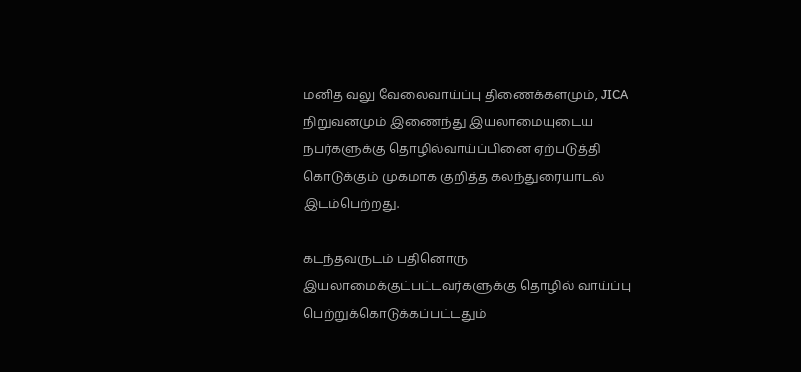மனித வலு வேலைவாய்ப்பு திணைக்களமும், JICA நிறுவனமும் இணைந்து இயலாமையுடைய நபர்களுக்கு தொழில்வாய்ப்பினை ஏற்படுத்தி கொடுக்கும் முகமாக குறித்த கலந்துரையாடல் இடம்பெற்றது.

கடந்தவருடம் பதினொரு இயலாமைக்குட்பட்டவர்களுக்கு தொழில் வாய்ப்பு பெற்றுக்கொடுக்கப்பட்டதும்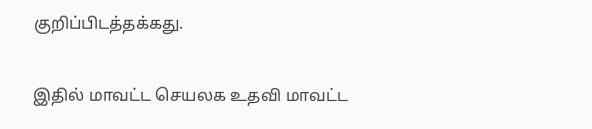குறிப்பிடத்தக்கது.

இதில் மாவட்ட செயலக உதவி மாவட்ட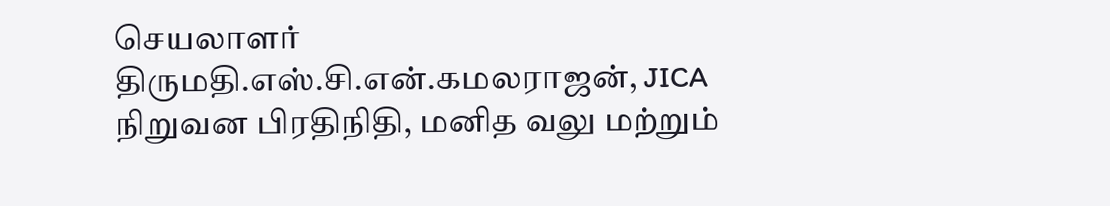செயலாளர் திருமதி.எஸ்.சி.என்.கமலராஜன், JICA நிறுவன பிரதிநிதி, மனித வலு மற்றும்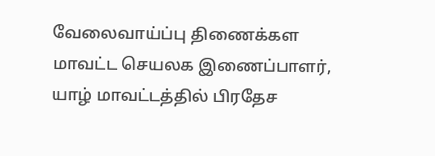வேலைவாய்ப்பு திணைக்கள மாவட்ட செயலக இணைப்பாளர், யாழ் மாவட்டத்தில் பிரதேச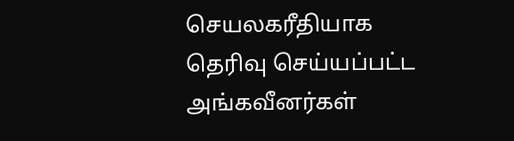செயலகரீதியாக தெரிவு செய்யப்பட்ட அங்கவீனர்கள்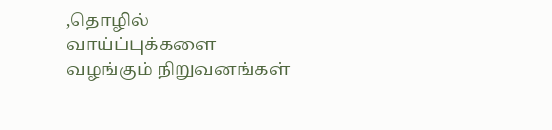,தொழில் வாய்ப்புக்களை வழங்கும் நிறுவனங்கள்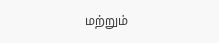மற்றும்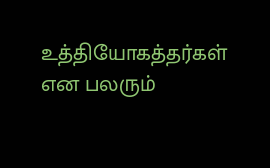உத்தியோகத்தர்கள் என பலரும்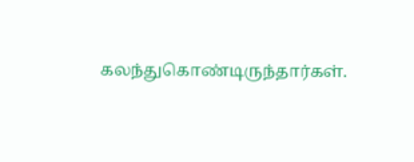கலந்துகொண்டிருந்தார்கள்.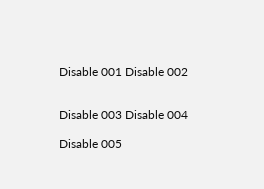Disable 001 Disable 002


Disable 003 Disable 004

Disable 005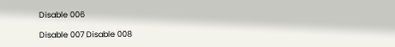Disable 006

Disable 007 Disable 008